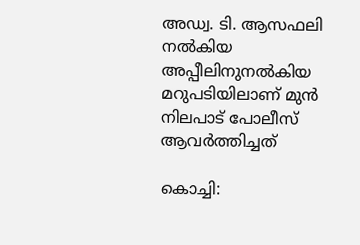അഡ്വ. ടി. ആസഫലി നൽകിയ അപ്പീലിനുനൽകിയ മറുപടിയിലാണ് മുൻ നിലപാട് പോലീസ് ആവർത്തിച്ചത്

കൊച്ചി: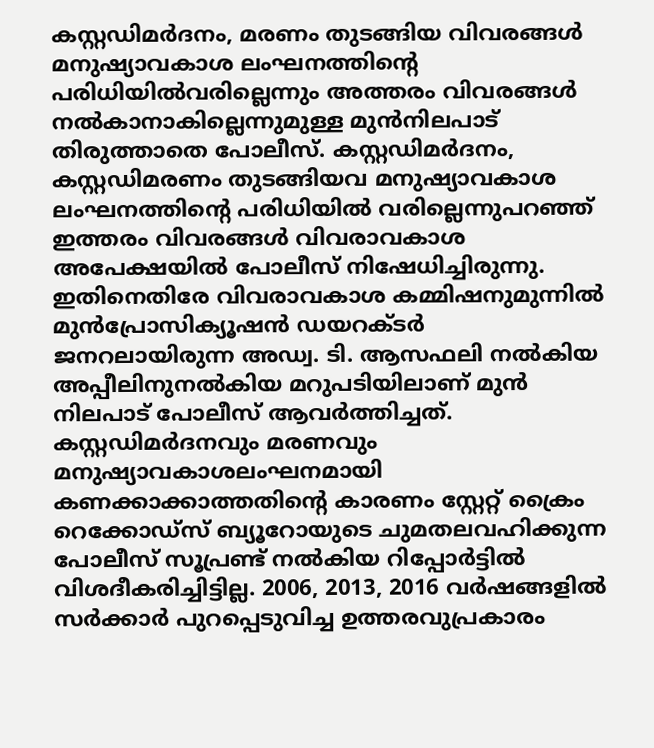കസ്റ്റഡിമർദനം, മരണം തുടങ്ങിയ വിവരങ്ങൾ മനുഷ്യാവകാശ ലംഘനത്തിന്റെ പരിധിയിൽവരില്ലെന്നും അത്തരം വിവരങ്ങൾ നൽകാനാകില്ലെന്നുമുള്ള മുൻനിലപാട് തിരുത്താതെ പോലീസ്. കസ്റ്റഡിമർദനം, കസ്റ്റഡിമരണം തുടങ്ങിയവ മനുഷ്യാവകാശ ലംഘനത്തിന്റെ പരിധിയിൽ വരില്ലെന്നുപറഞ്ഞ് ഇത്തരം വിവരങ്ങൾ വിവരാവകാശ അപേക്ഷയിൽ പോലീസ് നിഷേധിച്ചിരുന്നു. ഇതിനെതിരേ വിവരാവകാശ കമ്മിഷനുമുന്നിൽ മുൻപ്രോസിക്യൂഷൻ ഡയറക്ടർ ജനറലായിരുന്ന അഡ്വ. ടി. ആസഫലി നൽകിയ അപ്പീലിനുനൽകിയ മറുപടിയിലാണ് മുൻ നിലപാട് പോലീസ് ആവർത്തിച്ചത്.
കസ്റ്റഡിമർദനവും മരണവും മനുഷ്യാവകാശലംഘനമായി കണക്കാക്കാത്തതിന്റെ കാരണം സ്റ്റേറ്റ് ക്രൈം റെക്കോഡ്സ് ബ്യൂറോയുടെ ചുമതലവഹിക്കുന്ന പോലീസ് സൂപ്രണ്ട് നൽകിയ റിപ്പോർട്ടിൽ വിശദീകരിച്ചിട്ടില്ല. 2006, 2013, 2016 വർഷങ്ങളിൽ സർക്കാർ പുറപ്പെടുവിച്ച ഉത്തരവുപ്രകാരം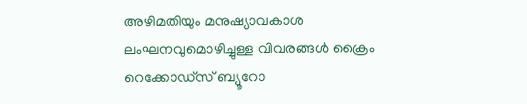അഴിമതിയും മനുഷ്യാവകാശ ലംഘനവുമൊഴിച്ചുള്ള വിവരങ്ങൾ ക്രൈം റെക്കോഡ്സ് ബ്യൂറോ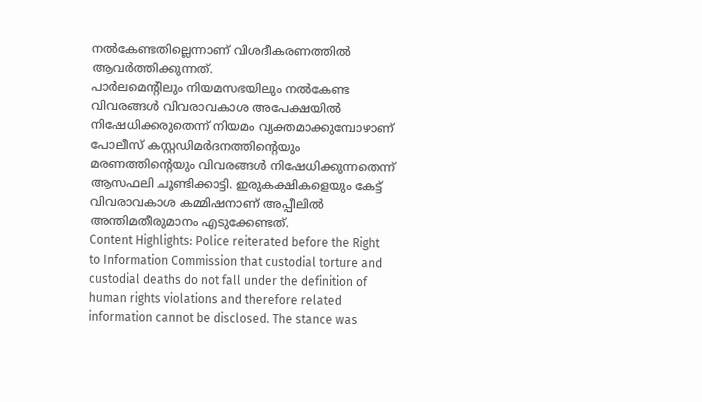നൽകേണ്ടതില്ലെന്നാണ് വിശദീകരണത്തിൽ ആവർത്തിക്കുന്നത്.
പാർലമെന്റിലും നിയമസഭയിലും നൽകേണ്ട വിവരങ്ങൾ വിവരാവകാശ അപേക്ഷയിൽ നിഷേധിക്കരുതെന്ന് നിയമം വ്യക്തമാക്കുമ്പോഴാണ് പോലീസ് കസ്റ്റഡിമർദനത്തിന്റെയും മരണത്തിന്റെയും വിവരങ്ങൾ നിഷേധിക്കുന്നതെന്ന് ആസഫലി ചൂണ്ടിക്കാട്ടി. ഇരുകക്ഷികളെയും കേട്ട് വിവരാവകാശ കമ്മിഷനാണ് അപ്പീലിൽ അന്തിമതീരുമാനം എടുക്കേണ്ടത്.
Content Highlights: Police reiterated before the Right to Information Commission that custodial torture and custodial deaths do not fall under the definition of human rights violations and therefore related information cannot be disclosed. The stance was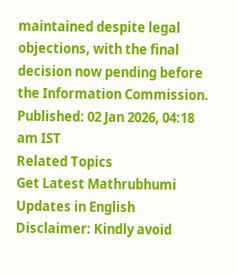maintained despite legal objections, with the final decision now pending before the Information Commission.
Published: 02 Jan 2026, 04:18 am IST
Related Topics
Get Latest Mathrubhumi Updates in English
Disclaimer: Kindly avoid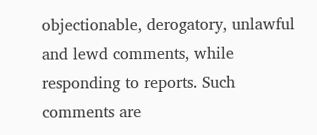objectionable, derogatory, unlawful and lewd comments, while responding to reports. Such comments are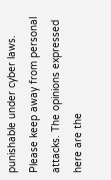punishable under cyber laws. Please keep away from personal attacks. The opinions expressed here are the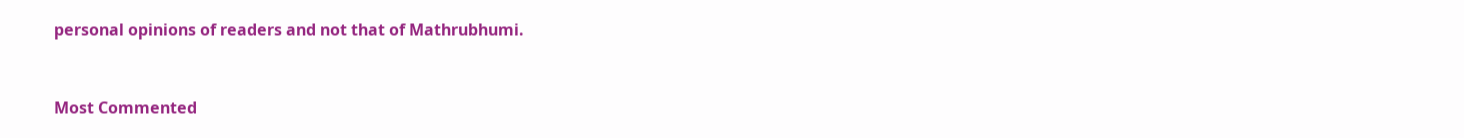personal opinions of readers and not that of Mathrubhumi.


Most Commented